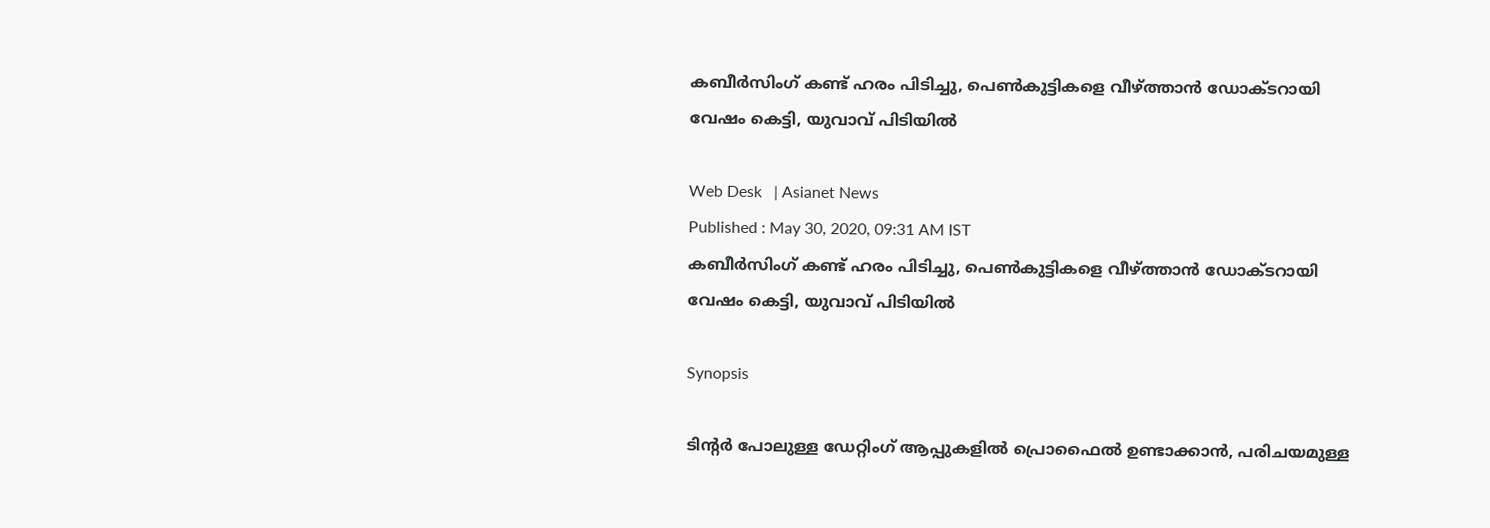കബീര്‍സിംഗ് കണ്ട് ഹരം പിടിച്ചു, പെണ്‍കുട്ടികളെ വീഴ്ത്താന്‍ ഡോക്ടറായി വേഷം കെട്ടി, യുവാവ് പിടിയില്‍

Web Desk   | Asianet News
Published : May 30, 2020, 09:31 AM IST
കബീര്‍സിംഗ് കണ്ട് ഹരം പിടിച്ചു, പെണ്‍കുട്ടികളെ വീഴ്ത്താന്‍ ഡോക്ടറായി വേഷം കെട്ടി, യുവാവ് പിടിയില്‍

Synopsis

ടിന്‍റര്‍ പോലുള്ള ഡേറ്റിംഗ് ആപ്പുകളില്‍ പ്രൊഫൈല്‍ ഉണ്ടാക്കാന്‍, പരിചയമുള്ള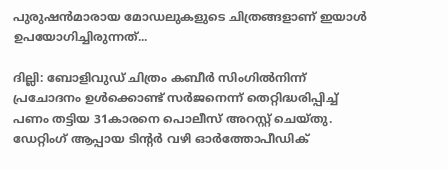പുരുഷന്‍മാരായ മോഡലുകളുടെ ചിത്രങ്ങളാണ് ഇയാള്‍ ഉപയോഗിച്ചിരുന്നത്...

ദില്ലി: ബോളിവുഡ് ചിത്രം കബീര്‍ സിംഗില്‍നിന്ന് പ്രചോദനം ഉള്‍ക്കൊണ്ട് സര്‍ജനെന്ന് തെറ്റിദ്ധരിപ്പിച്ച് പണം തട്ടിയ 31കാരനെ പൊലീസ് അറസ്റ്റ് ചെയ്തു. ഡേറ്റിംഗ് ആപ്പായ ടിന്‍റര്‍ വഴി ഓര്‍ത്തോപീഡിക്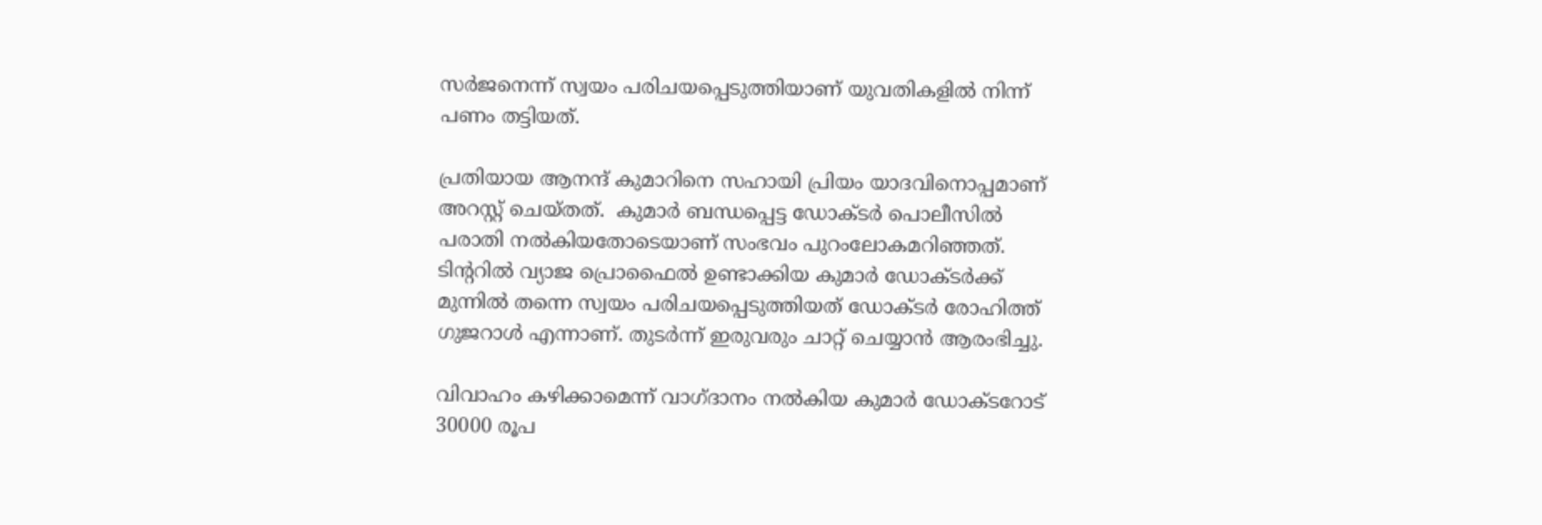സര്‍ജനെന്ന് സ്വയം പരിചയപ്പെടുത്തിയാണ് യുവതികളില്‍ നിന്ന് പണം തട്ടിയത്.

പ്രതിയായ ആനന്ദ് കുമാറിനെ സഹായി പ്രിയം യാദവിനൊപ്പമാണ് അറസ്റ്റ് ചെയ്തത്.  കുമാര്‍ ബന്ധപ്പെട്ട ഡോക്ടര്‍ പൊലീസില്‍ പരാതി നല്‍കിയതോടെയാണ് സംഭവം പുറംലോകമറിഞ്ഞത്. ടിന്‍ററില്‍ വ്യാജ പ്രൊഫൈല്‍ ഉണ്ടാക്കിയ കുമാര്‍ ഡോക്ടര്‍ക്ക് മുന്നില്‍ തന്നെ സ്വയം പരിചയപ്പെടുത്തിയത് ഡോക്ടര്‍ രോഹിത്ത് ഗുജറാള്‍ എന്നാണ്. തുടര്‍ന്ന് ഇരുവരും ചാറ്റ് ചെയ്യാന്‍ ആരംഭിച്ചു.

വിവാഹം കഴിക്കാമെന്ന് വാഗ്ദാനം നല്‍കിയ കുമാര്‍ ഡോക്ടറോട് 30000 രൂപ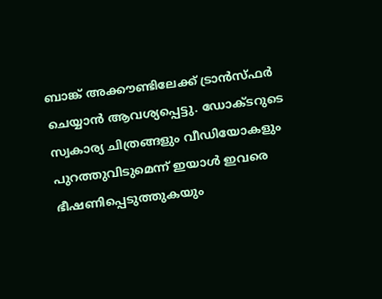ബാങ്ക് അക്കൗണ്ടിലേക്ക് ട്രാന്‍സ്ഫര്‍ ചെയ്യാന്‍ ആവശ്യപ്പെട്ടു. ഡോക്ടറുടെ സ്വകാര്യ ചിത്രങ്ങളും വീഡിയോകളും പുറത്തുവിടുമെന്ന് ഇയാള്‍ ഇവരെ ഭീഷണിപ്പെടുത്തുകയും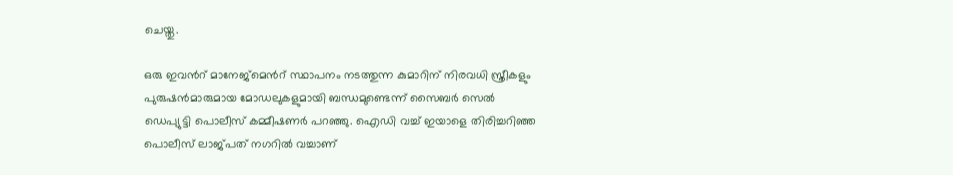ചെയ്തു.

ഒരു ഇവന്‍റ് മാനേജ്മെന്‍റ് സ്ഥാപനം നടത്തുന്ന കുമാറിന് നിരവധി സ്ത്രീകളും പുരുഷന്‍മാരുമായ മോഡലുകളുമായി ബന്ധമുണ്ടെന്ന് സൈബര്‍ സെല്‍ ഡെപ്യുട്ടി പൊലീസ് കമ്മീഷണര്‍ പറഞ്ഞു. ഐഡി വച്ച് ഇയാളെ തിരിച്ചറിഞ്ഞ പൊലീസ് ലാജ്പത് നഗറില്‍ വച്ചാണ്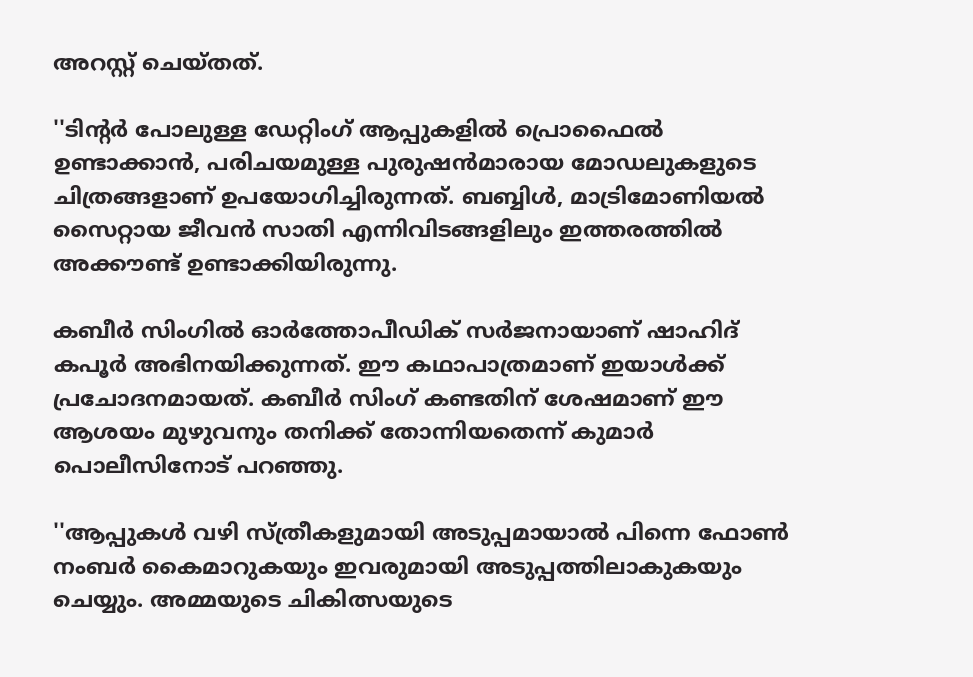അറസ്റ്റ് ചെയ്തത്.

''ടിന്‍റര്‍ പോലുള്ള ഡേറ്റിംഗ് ആപ്പുകളില്‍ പ്രൊഫൈല്‍ ഉണ്ടാക്കാന്‍, പരിചയമുള്ള പുരുഷന്‍മാരായ മോഡലുകളുടെ ചിത്രങ്ങളാണ് ഉപയോഗിച്ചിരുന്നത്. ബബ്ബിള്‍, മാട്രിമോണിയല്‍ സൈറ്റായ ജീവന്‍ സാതി എന്നിവിടങ്ങളിലും ഇത്തരത്തില്‍ അക്കൗണ്ട് ഉണ്ടാക്കിയിരുന്നു.

കബീര്‍ സിംഗില്‍ ഓര്‍ത്തോപീഡിക് സര്‍ജനായാണ് ഷാഹിദ് കപൂര്‍ അഭിനയിക്കുന്നത്. ഈ കഥാപാത്രമാണ് ഇയാള്‍ക്ക് പ്രചോദനമായത്. കബീര്‍ സിംഗ് കണ്ടതിന് ശേഷമാണ് ഈ ആശയം മുഴുവനും തനിക്ക് തോന്നിയതെന്ന് കുമാര്‍ പൊലീസിനോട് പറ‍ഞ്ഞു.

''ആപ്പുകള്‍ വഴി സ്ത്രീകളുമായി അടുപ്പമായാല്‍ പിന്നെ ഫോണ്‍ നംബര്‍ കൈമാറുകയും ഇവരുമായി അടുപ്പത്തിലാകുകയും ചെയ്യും. അമ്മയുടെ ചികിത്സയുടെ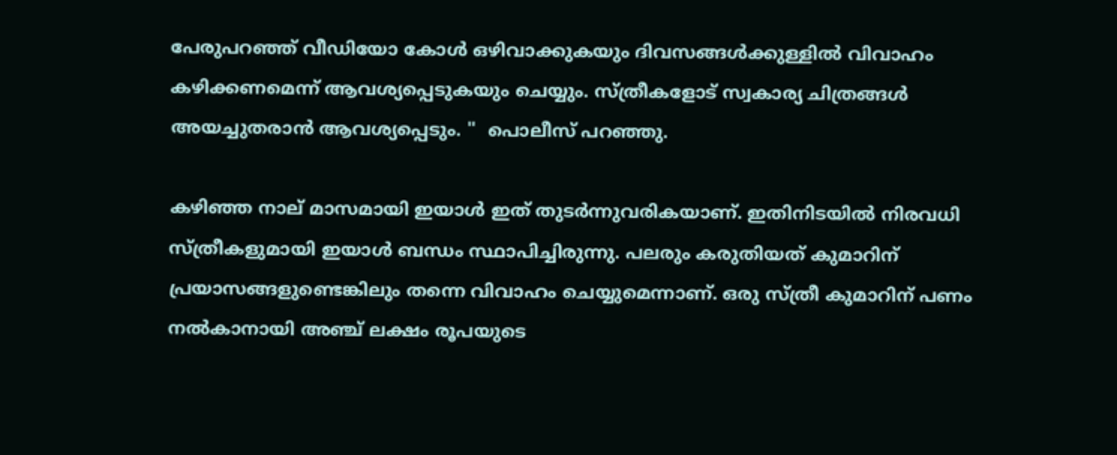പേരുപറഞ്ഞ് വീഡിയോ കോള്‍ ഒഴിവാക്കുകയും ദിവസങ്ങള്‍ക്കുള്ളില്‍ വിവാഹം കഴിക്കണമെന്ന് ആവശ്യപ്പെടുകയും ചെയ്യും. സ്ത്രീകളോട് സ്വകാര്യ ചിത്രങ്ങള്‍ അയച്ചുതരാന്‍ ആവശ്യപ്പെടും. ''  പൊലീസ് പറഞ്ഞു.

കഴിഞ്ഞ നാല് മാസമായി ഇയാള്‍ ഇത് തുടര്‍ന്നുവരികയാണ്. ഇതിനിടയില്‍ നിരവധി സ്ത്രീകളുമായി ഇയാള്‍ ബന്ധം സ്ഥാപിച്ചിരുന്നു. പലരും കരുതിയത് കുമാറിന് പ്രയാസങ്ങളുണ്ടെങ്കിലും തന്നെ വിവാഹം ചെയ്യുമെന്നാണ്. ഒരു സ്ത്രീ കുമാറിന് പണം നല്‍കാനായി അഞ്ച് ലക്ഷം രൂപയുടെ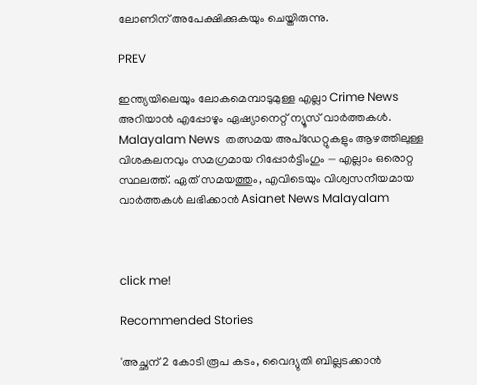ലോണിന് അപേക്ഷിക്കുകയും ചെയ്തിരുന്നു.

PREV

ഇന്ത്യയിലെയും ലോകമെമ്പാടുമുള്ള എല്ലാ Crime News അറിയാൻ എപ്പോഴും ഏഷ്യാനെറ്റ് ന്യൂസ് വാർത്തകൾ. Malayalam News  തത്സമയ അപ്‌ഡേറ്റുകളും ആഴത്തിലുള്ള വിശകലനവും സമഗ്രമായ റിപ്പോർട്ടിംഗും — എല്ലാം ഒരൊറ്റ സ്ഥലത്ത്. ഏത് സമയത്തും, എവിടെയും വിശ്വസനീയമായ വാർത്തകൾ ലഭിക്കാൻ Asianet News Malayalam



click me!

Recommended Stories

'അച്ഛന് 2 കോടി രൂപ കടം, വൈദ്യുതി ബില്ലടക്കാൻ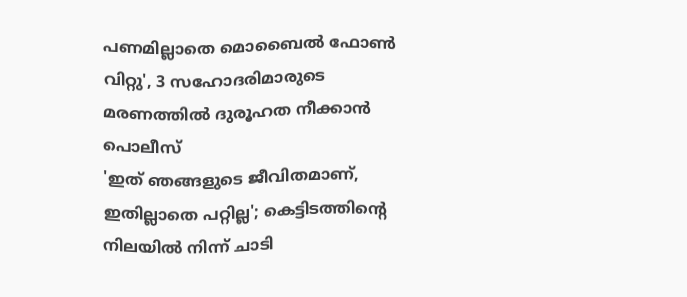പണമില്ലാതെ മൊബൈൽ ഫോൺ വിറ്റു', 3 സഹോദരിമാരുടെ മരണത്തിൽ ദുരൂഹത നീക്കാൻ പൊലീസ്
'ഇത് ഞങ്ങളുടെ ജീവിതമാണ്, ഇതില്ലാതെ പറ്റില്ല'; കെട്ടിടത്തിന്റെ നിലയിൽ നിന്ന് ചാടി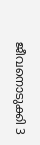ജീവനൊടുക്കി 3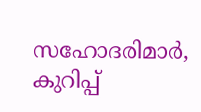സഹോദരിമാർ, കുറിപ്പ്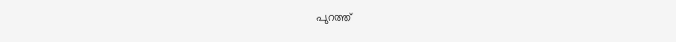പുറത്ത്